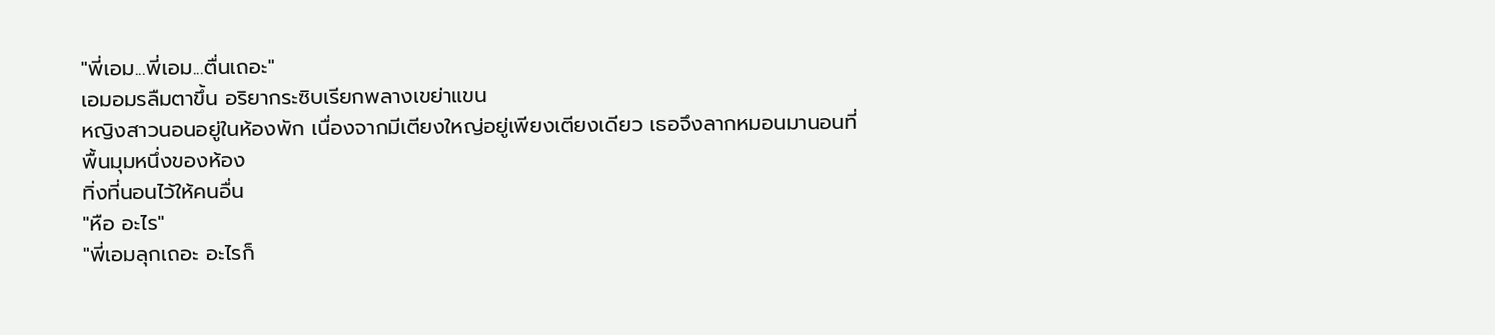"พี่เอม...พี่เอม...ตื่นเถอะ"
เอมอมรลืมตาขึ้น อริยากระซิบเรียกพลางเขย่าแขน
หญิงสาวนอนอยู่ในห้องพัก เนื่องจากมีเตียงใหญ่อยู่เพียงเตียงเดียว เธอจึงลากหมอนมานอนที่พื้นมุมหนึ่งของห้อง
ทิ่งที่นอนไว้ให้คนอื่น
"หือ อะไร"
"พี่เอมลุกเถอะ อะไรก็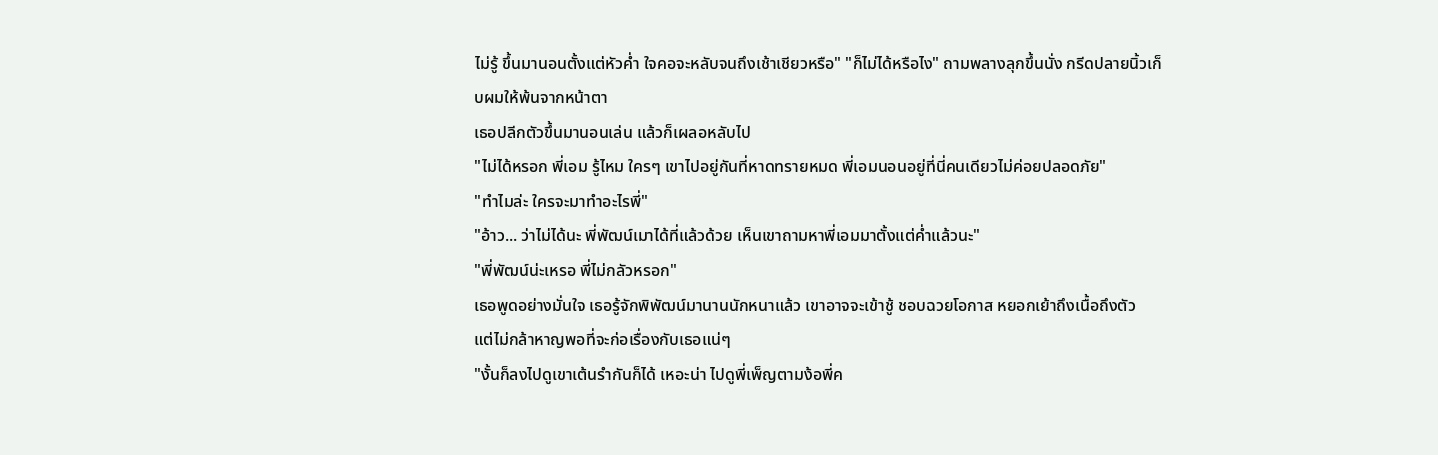ไม่รู้ ขึ้นมานอนตั้งแต่หัวค่ำ ใจคอจะหลับจนถึงเช้าเชียวหรือ" "ก็ไม่ได้หรือไง" ถามพลางลุกขึ้นนั่ง กรีดปลายนิ้วเก็บผมให้พ้นจากหน้าตา
เธอปลีกตัวขึ้นมานอนเล่น แล้วก็เผลอหลับไป
"ไม่ได้หรอก พี่เอม รู้ไหม ใครๆ เขาไปอยู่กันที่หาดทรายหมด พี่เอมนอนอยู่ที่นี่คนเดียวไม่ค่อยปลอดภัย"
"ทำไมล่ะ ใครจะมาทำอะไรพี่"
"อ้าว... ว่าไม่ได้นะ พี่พัฒน์เมาได้ที่แล้วด้วย เห็นเขาถามหาพี่เอมมาตั้งแต่ค่ำแล้วนะ"
"พี่พัฒน์น่ะเหรอ พี่ไม่กลัวหรอก"
เธอพูดอย่างมั่นใจ เธอรู้จักพิพัฒน์มานานนักหนาแล้ว เขาอาจจะเข้าชู้ ชอบฉวยโอกาส หยอกเย้าถึงเนื้อถึงตัว
แต่ไม่กล้าหาญพอที่จะก่อเรื่องกับเธอแน่ๆ
"งั้นก็ลงไปดูเขาเต้นรำกันก็ได้ เหอะน่า ไปดูพี่เพ็ญตามง้อพี่ค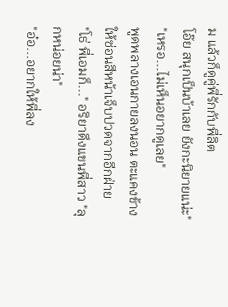ม แล้วก็ดูคู่พี่รักกับพี่ลิต
โอ๊ย สนุกเป็นบ้าเลย ยังกะนิยายแน่ะ"
"เหรอ...ไม่เห็นอยากดูเลย"
พูดพลางเอนกายลงนอน ตะแคงข้างให้ซ่อนสีหน้าเจ็บปวดจากอีกฝ่าย
"โธ่ พี่เอมก็..." อริยาดึงแขนพี่สาว "ลุกหน่อยน่า"
"อ๋อ...อยากให้พี่ลง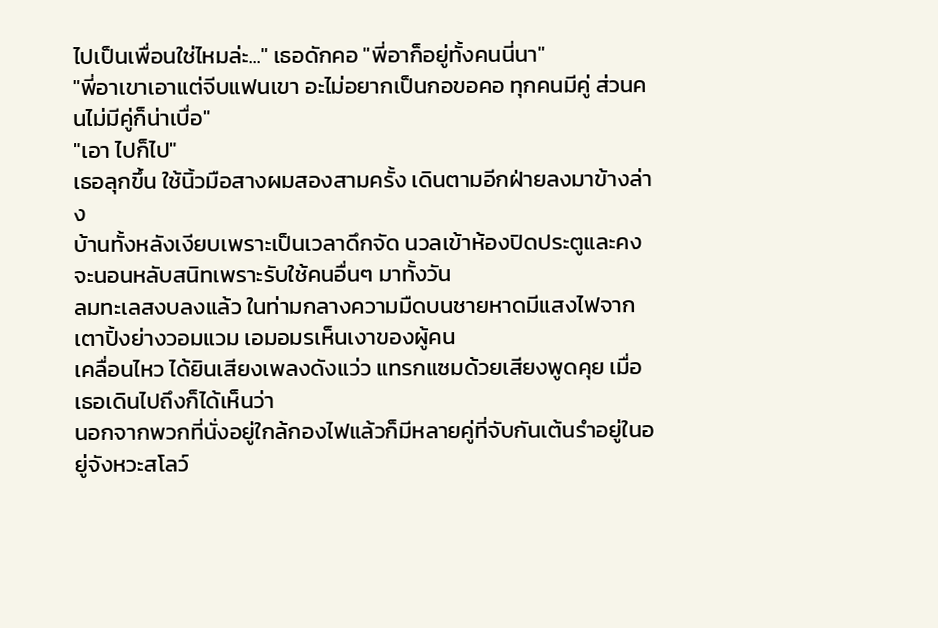ไปเป็นเพื่อนใช่ไหมล่ะ..." เธอดักคอ "พี่อาก็อยู่ทั้งคนนี่นา"
"พี่อาเขาเอาแต่จีบแฟนเขา อะไม่อยากเป็นกอขอคอ ทุกคนมีคู่ ส่วนคนไม่มีคู่ก็น่าเบื่อ"
"เอา ไปก็ไป"
เธอลุกขึ้น ใช้นิ้วมือสางผมสองสามครั้ง เดินตามอีกฝ่ายลงมาข้างล่าง
บ้านทั้งหลังเงียบเพราะเป็นเวลาดึกจัด นวลเข้าห้องปิดประตูและคงจะนอนหลับสนิทเพราะรับใช้คนอื่นๆ มาทั้งวัน
ลมทะเลสงบลงแล้ว ในท่ามกลางความมืดบนชายหาดมีแสงไฟจากเตาปิ้งย่างวอมแวม เอมอมรเห็นเงาของผู้คน
เคลื่อนไหว ได้ยินเสียงเพลงดังแว่ว แทรกแซมด้วยเสียงพูดคุย เมื่อเธอเดินไปถึงก็ได้เห็นว่า
นอกจากพวกที่นั่งอยู่ใกล้กองไฟแล้วก็มีหลายคู่ที่จับกันเต้นรำอยู่ในอยู่จังหวะสโลว์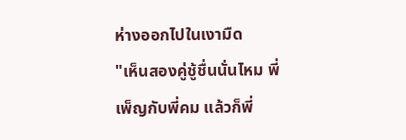ห่างออกไปในเงามืด
"เห็นสองคู่ชู้ชื่นนั่นไหม พี่เพ็ญกับพี่คม แล้วก็พี่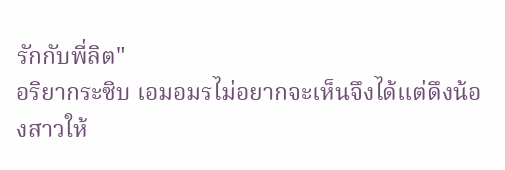รักกับพี่ลิต"
อริยากระซิบ เอมอมรไม่อยากจะเห็นจึงได้แต่ดึงน้องสาวให้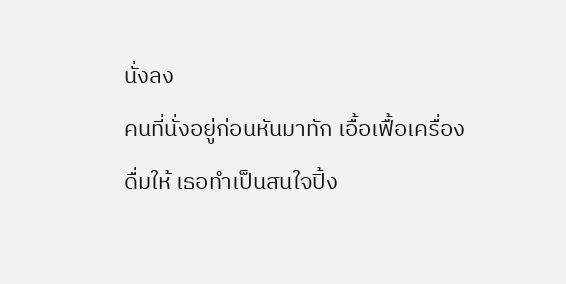นั่งลง
คนที่นั่งอยู่ก่อนหันมาทัก เอื้อเฟื้อเครื่องดื่มให้ เธอทำเป็นสนใจปิ้ง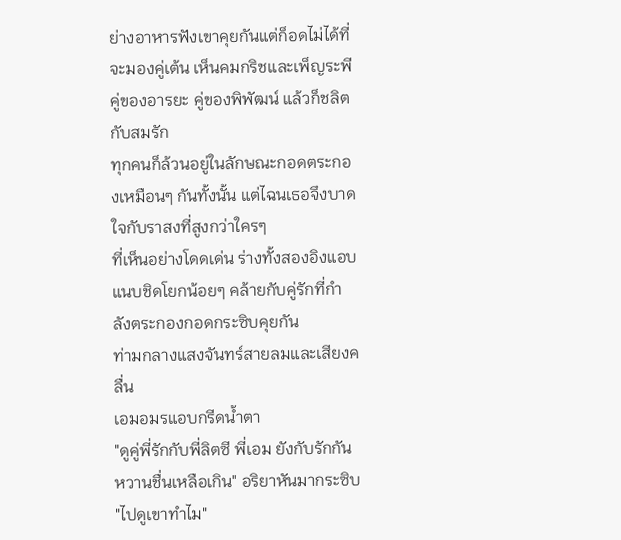ย่างอาหารฟังเขาคุยกันแต่ก็อดไม่ได้ที่จะมองคู่เต้น เห็นคมกริชและเพ็ญระพี คู่ของอารยะ คู่ของพิพัฒน์ แล้วก็ชลิตกับสมรัก
ทุกคนก็ล้วนอยู่ในลักษณะกอดตระกองเหมือนๆ กันทั้งนั้น แต่ไฉนเธอจึงบาดใจกับราสงที่สูงกว่าใครๆ
ที่เห็นอย่างโดดเด่น ร่างทั้งสองอิงแอบแนบชิดโยกน้อยๆ คล้ายกับคู่รักที่กำลังตระกองกอดกระซิบคุยกัน
ท่ามกลางแสงจันทร์สายลมและเสียงคลื่น
เอมอมรแอบกรีดน้ำตา
"ดูคู่พี่รักกับพี่ลิตซี พี่เอม ยังกับรักกันหวานชื่นเหลือเกิน" อริยาหันมากระซิบ
"ไปดูเขาทำไม"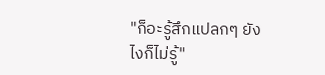"ก็อะรู้สึกแปลกๆ ยังไงก็ไม่รู้"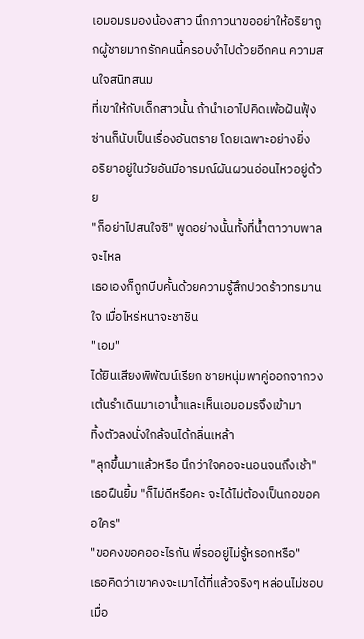เอมอมรมองน้องสาว นึกภาวนาขออย่าให้อริยาถูกผู้ชายมากรักคนนี้ครอบงำไปด้วยอีกคน ความสนใจสนิทสนม
ที่เขาให้กับเด็กสาวนั้น ถ้านำเอาไปคิดเพ้อฝันฟุ้งซ่านก็นับเป็นเรื่องอันตราย โดยเฉพาะอย่างยิ่ง
อริยาอยู่ในวัยอันมีอารมณ์ผันผวนอ่อนไหวอยู่ด้วย
"ก็อย่าไปสนใจซิ" พูดอย่างนั้นทั้งที่น้ำตาวาบพาลจะไหล
เธอเองก็ถูกบีบคั้นด้วยความรู้สึกปวดร้าวทรมานใจ เมื่อไหร่หนาจะชาชิน
"เอม"
ได้ยินเสียงพิพัฒน์เรียก ชายหนุ่มพาคู่ออกจากวงเต้นรำเดินมาเอาน้ำและเห็นเอมอมรจึงเข้ามา
ทิ้งตัวลงนั่งใกล้จนได้กลิ่นเหล้า
"ลุกขึ้นมาแล้วหรือ นึกว่าใจคอจะนอนจนถึงเช้า"
เธอฝืนยิ้ม "ก็ไม่ดีหรือคะ จะได้ไม่ต้องเป็นกอขอคอใคร"
"ขอคงขอคออะไรกัน พี่รออยู่ไม่รู้หรอกหรือ"
เธอคิดว่าเขาคงจะเมาได้ที่แล้วจริงๆ หล่อนไม่ชอบเมื่อ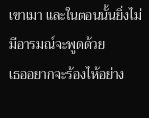เขาเมา และในตอนนั้นยิ่งไม่มีอารมณ์จะพูดด้วย
เธออยากจะร้องไห้อย่าง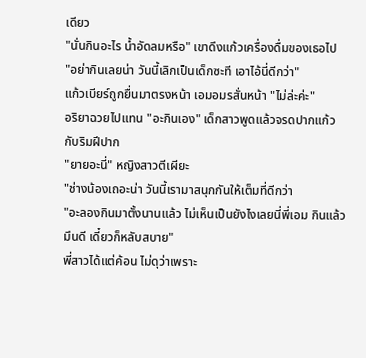เดียว
"นั่นกินอะไร น้ำอัดลมหรือ" เขาดึงแก้วเครื่องดื่มของเธอไป
"อย่ากินเลยน่า วันนี้เลิกเป็นเด็กซะที เอาไอ้นี่ดีกว่า"
แก้วเบียร์ถูกยื่นมาตรงหน้า เอมอมรสั่นหน้า "ไม่ล่ะค่ะ"
อริยาฉวยไปแทน "อะกินเอง" เด็กสาวพูดแล้วจรดปากแก้วกับริมฝีปาก
"ยายอะนี่" หญิงสาวตีเผียะ
"ช่างน้องเถอะน่า วันนี้เรามาสนุกกันให้เต็มที่ดีกว่า
"อะลองกินมาตั้งนานแล้ว ไม่เห็นเป็นยังไงเลยนี่พี่เอม กินแล้วมึนดี เดี๋ยวก็หลับสบาย"
พี่สาวได้แต่ค้อน ไม่ดุว่าเพราะ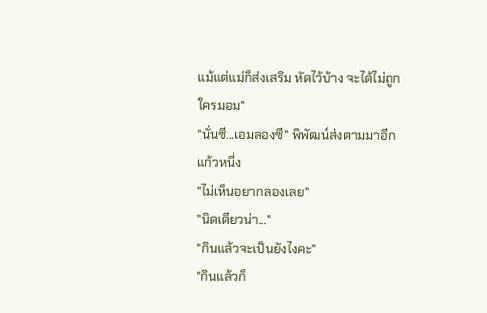แม้แต่แม่ก็ส่งเสริม หัดไว้บ้าง จะได้ไม่ถูกใครมอม"
"นั่นซี...เอมลองซี" พิพัฒน์ส่งตามมาอีกแก้วหนึ่ง
"ไม่เห็นอยากลองเลย"
"นิดเดียวน่า..."
"กินแล้วจะเป็นยังไงคะ"
"กินแล้วก็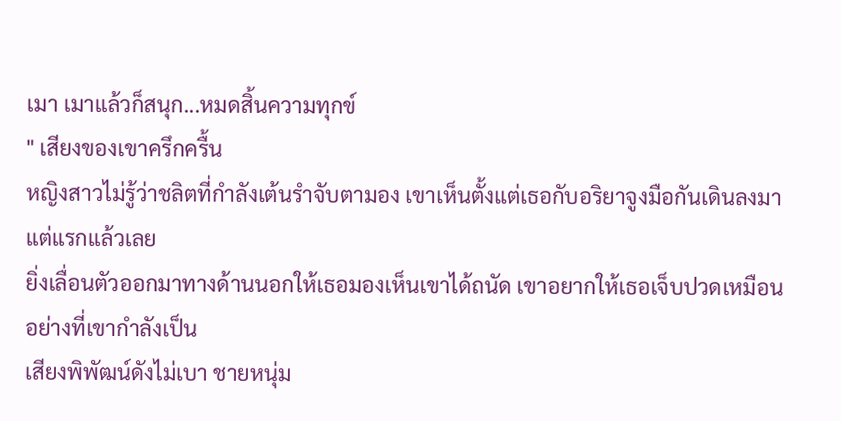เมา เมาแล้วก็สนุก...หมดสิ้นความทุกข์
" เสียงของเขาครึกครื้น
หญิงสาวไม่รู้ว่าชลิตที่กำลังเต้นรำจับตามอง เขาเห็นตั้งแต่เธอกับอริยาจูงมือกันเดินลงมาแต่แรกแล้วเลย
ยิ่งเลื่อนตัวออกมาทางด้านนอกให้เธอมองเห็นเขาได้ถนัด เขาอยากให้เธอเจ็บปวดเหมือนอย่างที่เขากำลังเป็น
เสียงพิพัฒน์ดังไม่เบา ชายหนุ่ม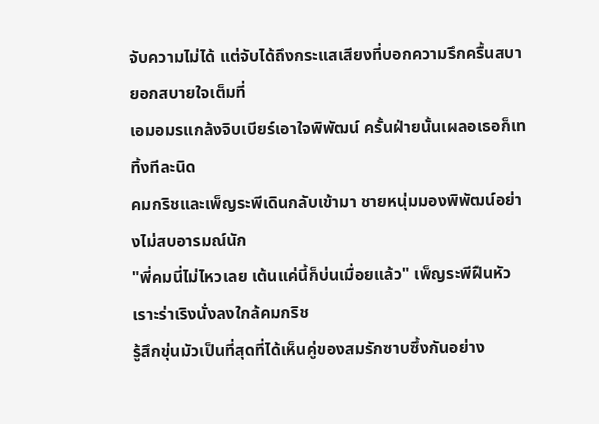จับความไม่ได้ แต่จับได้ถึงกระแสเสียงที่บอกความรึกครื้นสบายอกสบายใจเต็มที่
เอมอมรแกล้งจิบเบียร์เอาใจพิพัฒน์ ครั้นฝ่ายนั้นเผลอเธอก็เททิ้งทีละนิด
คมกริชและเพ็ญระพีเดินกลับเข้ามา ชายหนุ่มมองพิพัฒน์อย่างไม่สบอารมณ์นัก
"พี่คมนี่ไม่ไหวเลย เต้นแค่นี้ก็บ่นเมื่อยแล้ว" เพ็ญระพีฝืนหัวเราะร่าเริงนั่งลงใกล้คมกริช
รู้สึกขุ่นมัวเป็นที่สุดที่ได้เห็นคู่ของสมรักซาบซึ้งกันอย่าง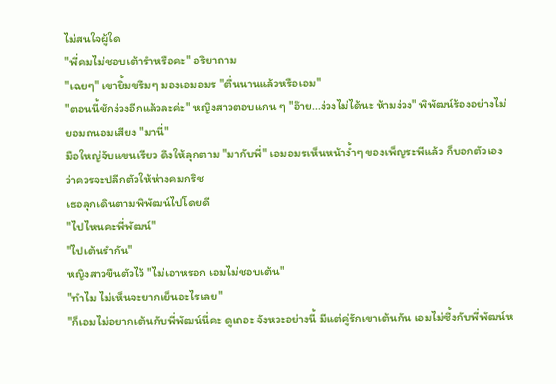ไม่สนใจผู้ใด
"พี่คมไม่ชอบเต้ารำหรือคะ" อริยาถาม
"เฉยๆ" เขายิ้มขรึมๆ มองเอมอมร "ตื่นนานแล้วหรือเอม"
"ตอนนี้ชักง่วงอีกแล้วละค่ะ" หญิงสาวตอบแกน ๆ "อ๊าย...ง่วงไม่ได้นะ ห้ามง่วง" พิพัฒน์ร้องอย่างไม่ยอมถนอมเสียง "มานี่"
มือใหญ่จับแขนเรียว ดึงให้ลุกตาม "มากับพี่" เอมอมรเห็นหน้าง้ำๆ ของเพ็ญระพีแล้ว ก็บอกตัวเองว่าควรจะปลีกตัวให้ห่างคมกริช
เธอลุกเดินตามพิพัฒน์ไปโดยดี
"ไปไหนคะพี่พัฒน์"
"ไปเต้นรำกัน"
หญิงสาวขืนตัวไว้ "ไม่เอาหรอก เอมไม่ชอบเต้น"
"ทำไม ไม่เห็นจะยากเย็นอะไรเลย"
"ก็เอมไม่อยากเต้นกับพี่พัฒน์นี่คะ ดูเถอะ จังหวะอย่างนี้ มีแต่คู่รักเขาเต้นกัน เอมไม่ซึ้งกับพี่พัฒน์ห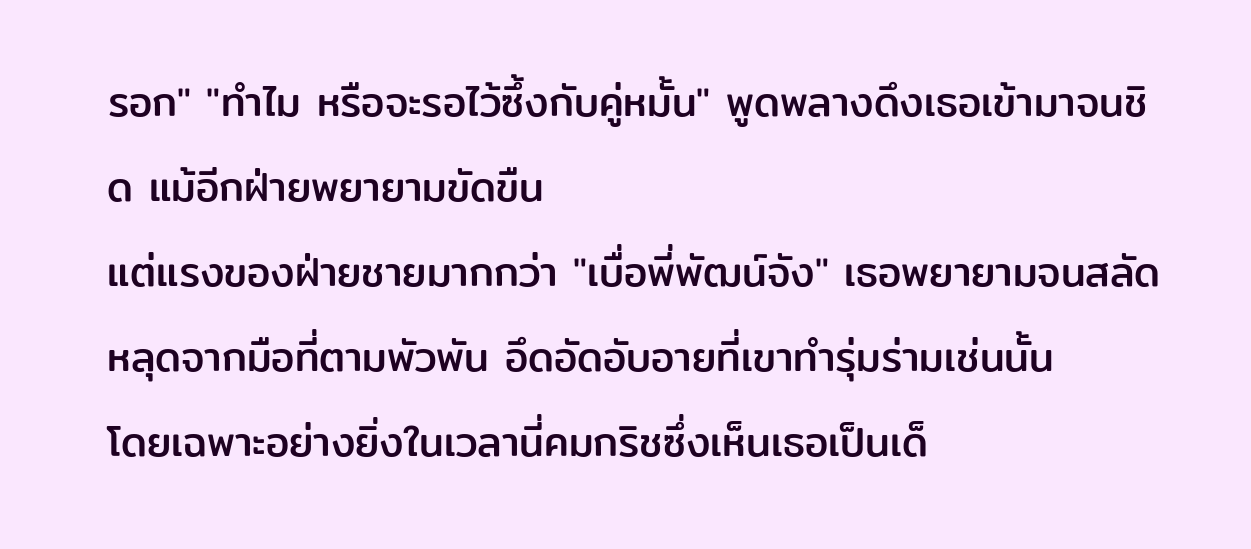รอก" "ทำไม หรือจะรอไว้ซึ้งกับคู่หมั้น" พูดพลางดึงเธอเข้ามาจนชิด แม้อีกฝ่ายพยายามขัดขืน
แต่แรงของฝ่ายชายมากกว่า "เบื่อพี่พัฒน์จัง" เธอพยายามจนสลัดหลุดจากมือที่ตามพัวพัน อึดอัดอับอายที่เขาทำรุ่มร่ามเช่นนั้น
โดยเฉพาะอย่างยิ่งในเวลานี่คมกริชซึ่งเห็นเธอเป็นเด็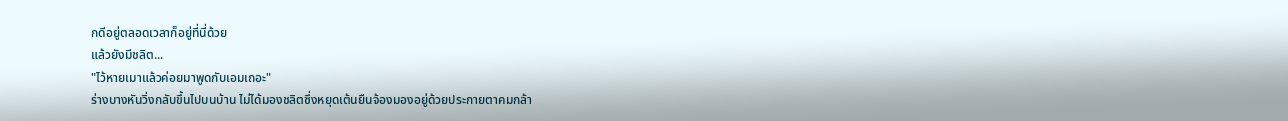กดีอยู่ตลอดเวลาก็อยู่ที่นี่ด้วย
แล้วยังมีชลิต...
"ไว้หายเมาแล้วค่อยมาพูดกับเอมเถอะ"
ร่างบางหันวิ่งกลับขึ้นไปบนบ้าน ไม่ได้มองชลิตซึ่งหยุดเต้นยืนจ้องมองอยู่ด้วยประกายตาคมกล้า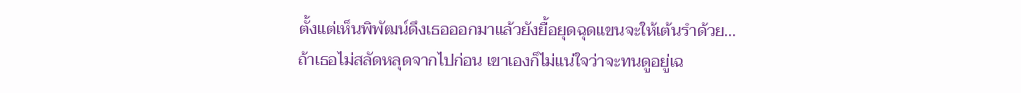ตั้งแต่เห็นพิพัฒน์ดึงเธอออกมาแล้วยังยื้อยุดฉุดแขนจะให้เต้นรำด้วย...
ถ้าเธอไม่สลัดหลุดจากไปก่อน เขาเองก็ไม่แน่ใจว่าจะทนดูอยู่เฉ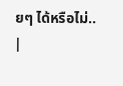ยๆ ได้หรือไม่..
|